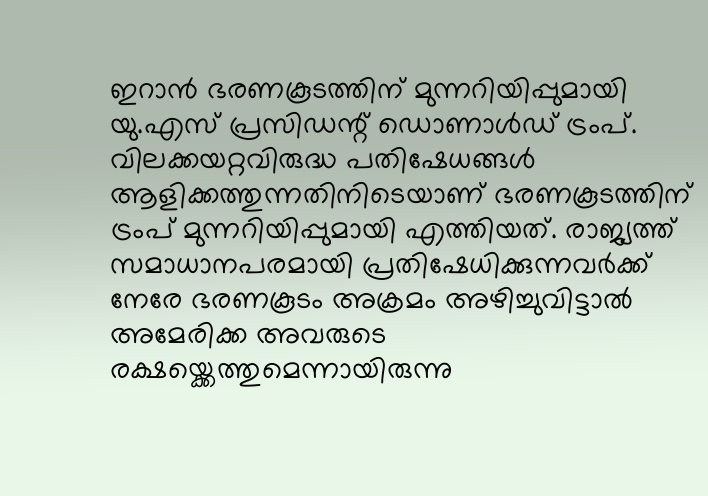ഇറാന്‍ ഭരണകൂടത്തിന് മുന്നറിയിപ്പുമായി യു.എസ് പ്രസിഡന്റ് ഡൊണാള്‍ഡ് ട്രംപ്. വിലക്കയറ്റവിരുദ്ധ പതിഷേധങ്ങള്‍ ആളിക്കത്തുന്നതിനിടെയാണ് ഭരണകൂടത്തിന് ട്രംപ് മുന്നറിയിപ്പുമായി എത്തിയത്. രാജ്യത്ത് സമാധാനപരമായി പ്രതിഷേധിക്കുന്നവര്‍ക്ക് നേരേ ഭരണകൂടം അക്രമം അഴിച്ചുവിട്ടാല്‍ അമേരിക്ക അവരുടെ രക്ഷയ്ക്കെത്തുമെന്നായിരുന്നു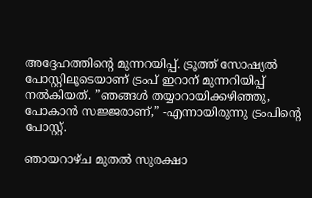അദ്ദേഹത്തിന്റെ മുന്നറയിപ്പ്. ട്രൂത്ത് സോഷ്യല്‍ പോസ്റ്റിലൂടെയാണ് ട്രംപ് ഇറാന് മുന്നറിയിപ്പ് നല്‍കിയത്. ”ഞങ്ങള്‍ തയ്യാറായിക്കഴിഞ്ഞു, പോകാന്‍ സജ്ജരാണ്,” -എന്നായിരുന്നു ട്രംപിന്റെ പോസ്റ്റ്.

ഞായറാഴ്ച മുതല്‍ സുരക്ഷാ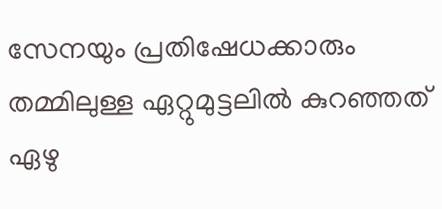സേനയും പ്രതിഷേധക്കാരും തമ്മിലുള്ള ഏറ്റുമുട്ടലില്‍ കുറഞ്ഞത് ഏഴു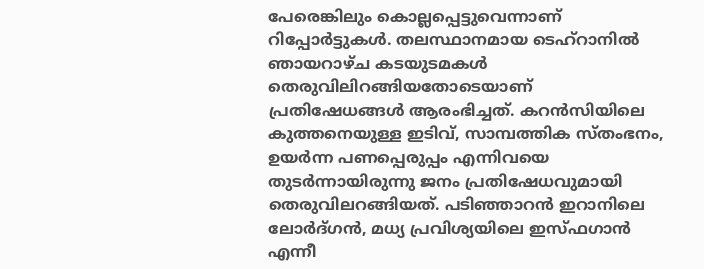പേരെങ്കിലും കൊല്ലപ്പെട്ടുവെന്നാണ് റിപ്പോര്‍ട്ടുകള്‍. തലസ്ഥാനമായ ടെഹ്‌റാനില്‍ ഞായറാഴ്ച കടയുടമകള്‍ തെരുവിലിറങ്ങിയതോടെയാണ് പ്രതിഷേധങ്ങള്‍ ആരംഭിച്ചത്. കറന്‍സിയിലെ കുത്തനെയുള്ള ഇടിവ്, സാമ്പത്തിക സ്തംഭനം, ഉയര്‍ന്ന പണപ്പെരുപ്പം എന്നിവയെ തുടര്‍ന്നായിരുന്നു ജനം പ്രതിഷേധവുമായി തെരുവിലറങ്ങിയത്. പടിഞ്ഞാറന്‍ ഇറാനിലെ ലോര്‍ദ്ഗന്‍, മധ്യ പ്രവിശ്യയിലെ ഇസ്ഫഗാന്‍ എന്നീ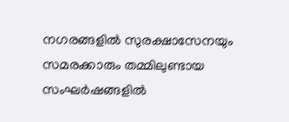നഗരങ്ങളില്‍ സുരക്ഷാസേനയും സമരക്കാരും തമ്മിലുണ്ടായ സംഘര്‍ഷങ്ങളില്‍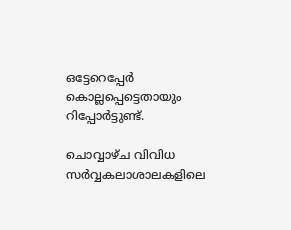ഒട്ടേറെപ്പേര്‍ കൊല്ലപ്പെട്ടെതായും റിപ്പോര്‍ട്ടുണ്ട്.

ചൊവ്വാഴ്ച വിവിധ സര്‍വ്വകലാശാലകളിലെ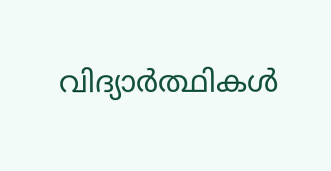വിദ്യാര്‍ത്ഥികള്‍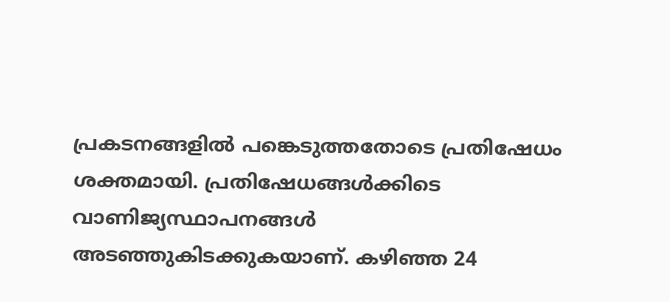പ്രകടനങ്ങളില്‍ പങ്കെടുത്തതോടെ പ്രതിഷേധം ശക്തമായി. പ്രതിഷേധങ്ങള്‍ക്കിടെ വാണിജ്യസ്ഥാപനങ്ങള്‍ അടഞ്ഞുകിടക്കുകയാണ്. കഴിഞ്ഞ 24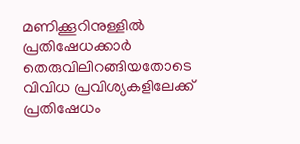മണിക്കൂറിനുള്ളില്‍ പ്രതിഷേധക്കാര്‍ തെരുവിലിറങ്ങിയതോടെ വിവിധ പ്രവിശ്യകളിലേക്ക് പ്രതിഷേധം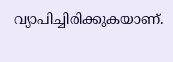വ്യാപിച്ചിരിക്കുകയാണ്.